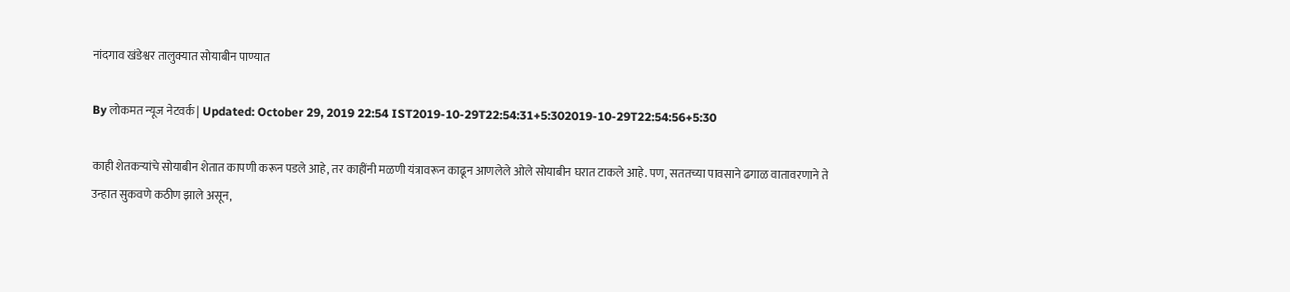नांदगाव खंडेश्वर तालुक्यात सोयाबीन पाण्यात

By लोकमत न्यूज नेटवर्क | Updated: October 29, 2019 22:54 IST2019-10-29T22:54:31+5:302019-10-29T22:54:56+5:30

काही शेतकऱ्यांचे सोयाबीन शेतात कापणी करून पडले आहे, तर काहींनी मळणी यंत्रावरून काढून आणलेले ओले सोयाबीन घरात टाकले आहे. पण, सततच्या पावसाने ढगाळ वातावरणाने ते उन्हात सुकवणे कठीण झाले असून,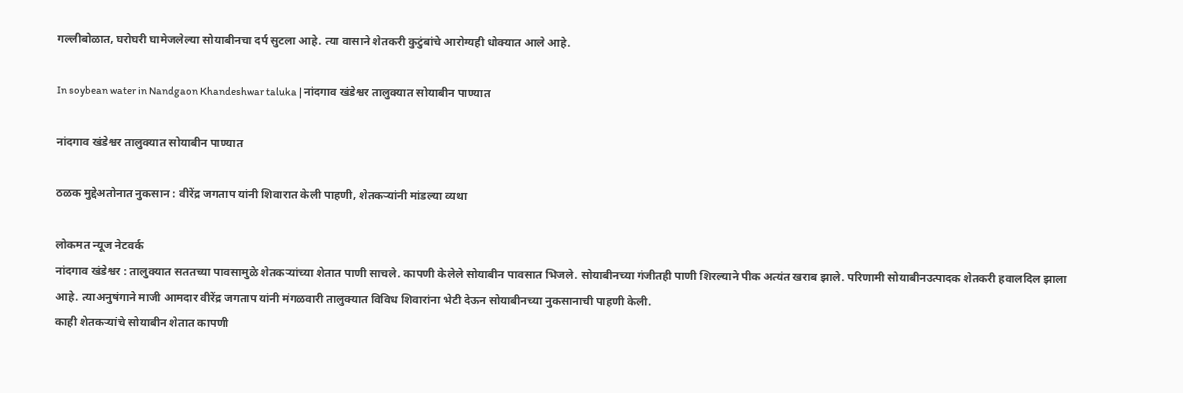गल्लीबोळात, घरोघरी घामेजलेल्या सोयाबीनचा दर्प सुटला आहे. त्या वासाने शेतकरी कुटुंबांचे आरोग्यही धोक्यात आले आहे.

In soybean water in Nandgaon Khandeshwar taluka | नांदगाव खंडेश्वर तालुक्यात सोयाबीन पाण्यात

नांदगाव खंडेश्वर तालुक्यात सोयाबीन पाण्यात

ठळक मुद्देअतोनात नुकसान : वीरेंद्र जगताप यांनी शिवारात केली पाहणी, शेतकऱ्यांनी मांडल्या व्यथा

लोकमत न्यूज नेटवर्क
नांदगाव खंडेश्वर : तालुक्यात सततच्या पावसामुळे शेतकऱ्यांच्या शेतात पाणी साचले. कापणी केलेले सोयाबीन पावसात भिजले. सोयाबीनच्या गंजीतही पाणी शिरल्याने पीक अत्यंत खराब झाले. परिणामी सोयाबीनउत्पादक शेतकरी हवालदिल झाला आहे. त्याअनुषंगाने माजी आमदार वीरेंद्र जगताप यांनी मंगळवारी तालुक्यात विविध शिवारांना भेटी देऊन सोयाबीनच्या नुकसानाची पाहणी केली.
काही शेतकऱ्यांचे सोयाबीन शेतात कापणी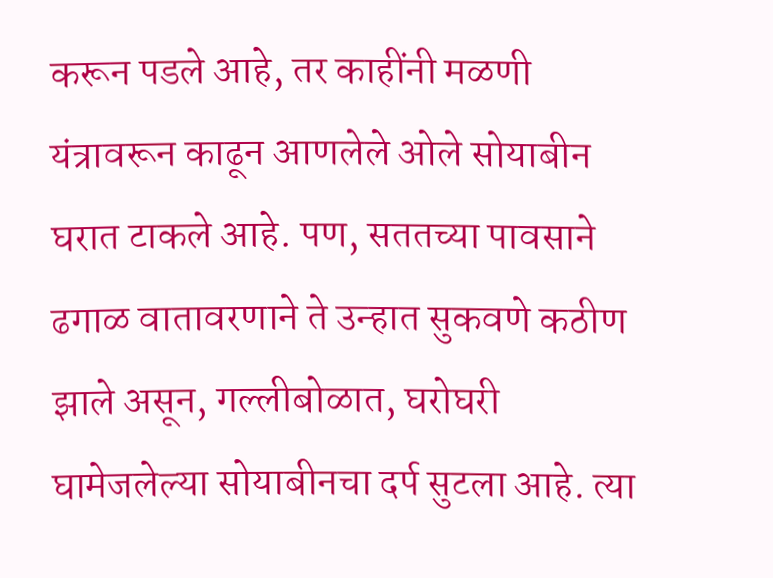करून पडले आहे, तर काहींनी मळणी यंत्रावरून काढून आणलेले ओले सोयाबीन घरात टाकले आहे. पण, सततच्या पावसाने ढगाळ वातावरणाने ते उन्हात सुकवणे कठीण झाले असून, गल्लीबोळात, घरोघरी घामेजलेल्या सोयाबीनचा दर्प सुटला आहे. त्या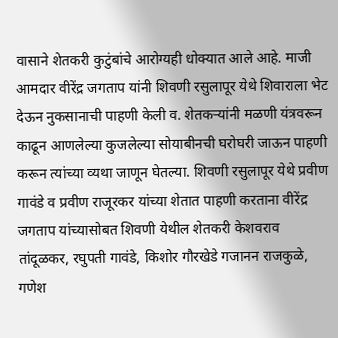वासाने शेतकरी कुटुंबांचे आरोग्यही धोक्यात आले आहे. माजी आमदार वीरेंद्र जगताप यांनी शिवणी रसुलापूर येथे शिवाराला भेट देऊन नुकसानाची पाहणी केली व. शेतकऱ्यांनी मळणी यंत्रवरून काढून आणलेल्या कुजलेल्या सोयाबीनची घरोघरी जाऊन पाहणी करून त्यांच्या व्यथा जाणून घेतल्या. शिवणी रसुलापूर येथे प्रवीण गावंडे व प्रवीण राजूरकर यांच्या शेतात पाहणी करताना वीरेंद्र जगताप यांच्यासोबत शिवणी येथील शेतकरी केशवराव तांदूळकर, रघुपती गावंडे, किशोर गौरखेडे गजानन राजकुळे, गणेश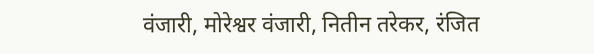वंजारी, मोरेश्वर वंजारी, नितीन तरेकर, रंजित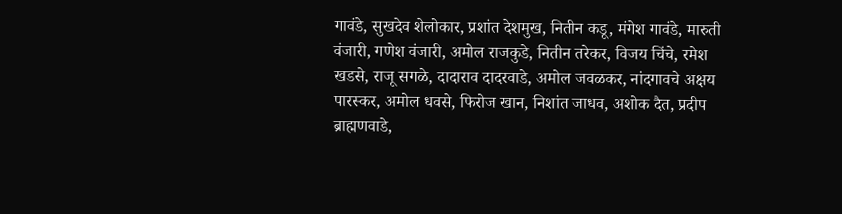गावंडे, सुखदेव शेलोकार, प्रशांत देशमुख, नितीन कडू, मंगेश गावंडे, मारुती वंजारी, गणेश वंजारी, अमोल राजकुडे, नितीन तरेकर, विजय चिंचे, रमेश खडसे, राजू सगळे, दादाराव दादरवाडे, अमोल जवळकर, नांदगावचे अक्षय पारस्कर, अमोल धवसे, फिरोज खान, निशांत जाधव, अशोक दैत, प्रदीप ब्राह्मणवाडे,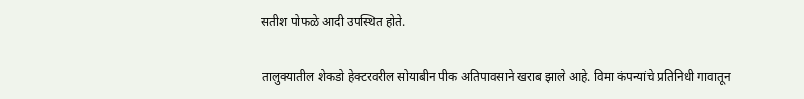सतीश पोफळे आदी उपस्थित होते.

तालुक्यातील शेकडो हेक्टरवरील सोयाबीन पीक अतिपावसाने खराब झाले आहे. विमा कंपन्यांचे प्रतिनिधी गावातून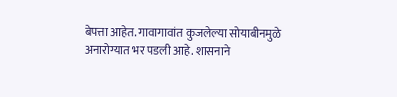बेपत्ता आहेत. गावागावांत कुजलेल्या सोयाबीनमुळे अनारोग्यात भर पडली आहे. शासनाने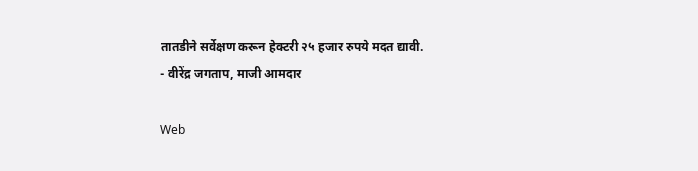तातडीने सर्वेक्षण करून हेक्टरी २५ हजार रुपये मदत द्यावी.
- वीरेंद्र जगताप, माजी आमदार

Web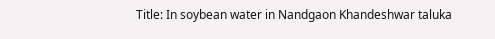Title: In soybean water in Nandgaon Khandeshwar taluka